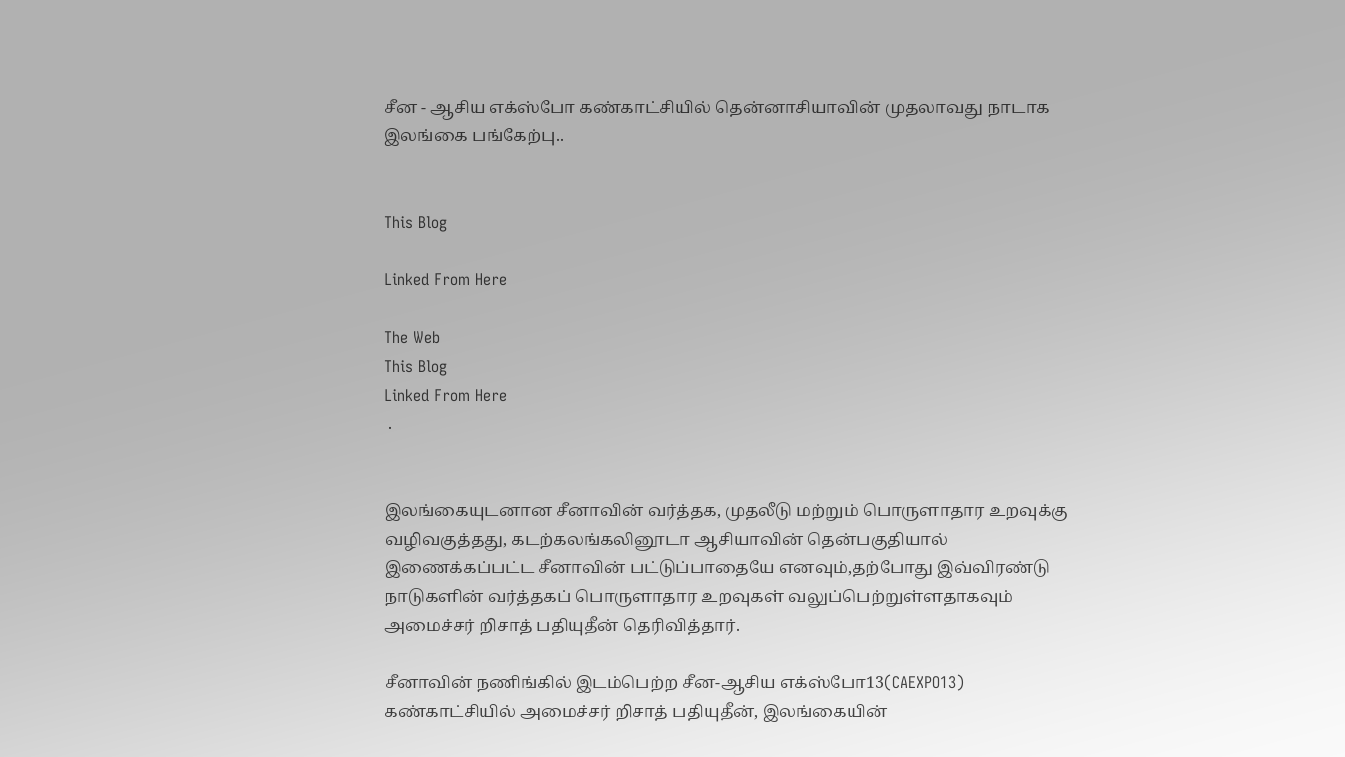சீன - ஆசிய எக்ஸ்போ கண்காட்சியில் தென்னாசியாவின் முதலாவது நாடாக இலங்கை பங்கேற்பு..


This Blog

Linked From Here

The Web
This Blog
Linked From Here
 .


இலங்கையுடனான சீனாவின் வர்த்தக, முதலீடு மற்றும் பொருளாதார உறவுக்கு வழிவகுத்தது, கடற்கலங்கலினூடா ஆசியாவின் தென்பகுதியால் இணைக்கப்பட்ட சீனாவின் பட்டுப்பாதையே எனவும்,தற்போது இவ்விரண்டு நாடுகளின் வர்த்தகப் பொருளாதார உறவுகள் வலுப்பெற்றுள்ளதாகவும் அமைச்சர் றிசாத் பதியுதீன் தெரிவித்தார்.

சீனாவின் நணிங்கில் இடம்பெற்ற சீன-ஆசிய எக்ஸ்போ13(CAEXPO13) கண்காட்சியில் அமைச்சர் றிசாத் பதியுதீன், இலங்கையின்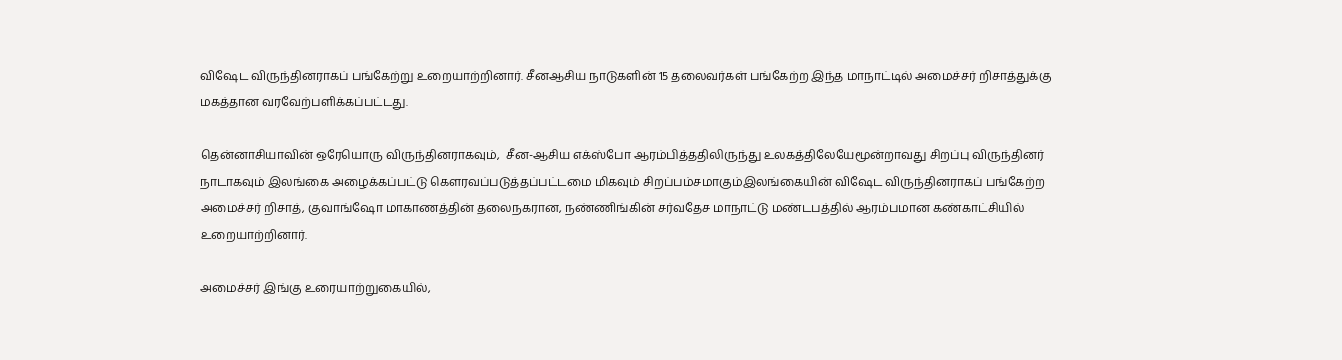விஷேட விருந்தினராகப் பங்கேற்று உறையாற்றினார். சீனஆசிய நாடுகளின் 15 தலைவர்கள் பங்கேற்ற இந்த மாநாட்டில் அமைச்சர் றிசாத்துக்கு மகத்தான வரவேற்பளிக்கப்பட்டது.

தென்னாசியாவின் ஒரேயொரு விருந்தினராகவும்,  சீன-ஆசிய எக்ஸ்போ ஆரம்பித்ததிலிருந்து உலகத்திலேயேமூன்றாவது சிறப்பு விருந்தினர் நாடாகவும் இலங்கை அழைக்கப்பட்டு கௌரவப்படுத்தப்பட்டமை மிகவும் சிறப்பம்சமாகும்இலங்கையின் விஷேட விருந்தினராகப் பங்கேற்ற அமைச்சர் றிசாத், குவாங்ஷோ மாகாணத்தின் தலைநகரான, நண்ணிங்கின் சர்வதேச மாநாட்டு மண்டபத்தில் ஆரம்பமான கண்காட்சியில் உறையாற்றினார்.

அமைச்சர் இங்கு உரையாற்றுகையில்,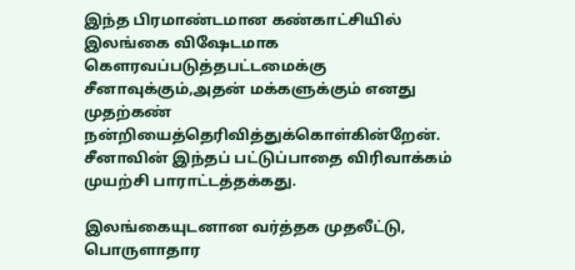இந்த பிரமாண்டமான கண்காட்சியில் இலங்கை விஷேடமாக கௌரவப்படுத்தபட்டமைக்கு சீனாவுக்கும்,அதன் மக்களுக்கும் எனது முதற்கண் நன்றியைத்தெரிவித்துக்கொள்கின்றேன். சீனாவின் இந்தப் பட்டுப்பாதை விரிவாக்கம் முயற்சி பாராட்டத்தக்கது.

இலங்கையுடனான வர்த்தக முதலீட்டு, பொருளாதார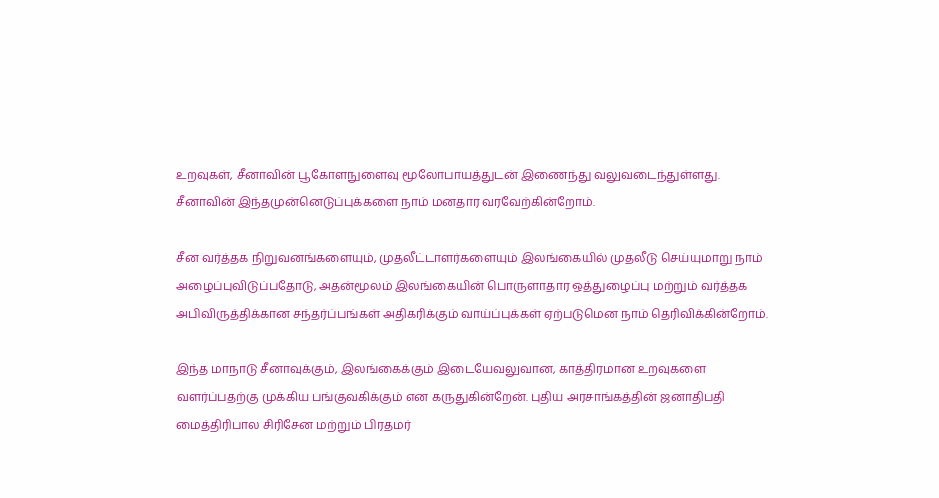உறவுகள், சீனாவின் பூகோளநுளைவு மூலோபாயத்துடன் இணைந்து வலுவடைந்துள்ளது. சீனாவின் இந்தமுன்னெடுப்புக்களை நாம் மனதார வரவேற்கின்றோம்.

சீன வர்த்தக நிறுவனங்களையும், முதலீட்டாளர்களையும் இலங்கையில் முதலீடு செய்யுமாறு நாம் அழைப்புவிடுப்பதோடு, அதன்மூலம் இலங்கையின் பொருளாதார ஒத்துழைப்பு மற்றும் வர்த்தக அபிவிருத்திக்கான சந்தர்ப்பங்கள் அதிகரிக்கும் வாய்ப்புக்கள் ஏற்படுமென நாம் தெரிவிக்கின்றோம்.

இந்த மாநாடு சீனாவுக்கும், இலங்கைக்கும் இடையேவலுவான, காத்திரமான உறவுகளை வளர்ப்பதற்கு முக்கிய பங்குவகிக்கும் என கருதுகின்றேன். புதிய அரசாங்கத்தின் ஜனாதிபதி மைத்திரிபால சிரிசேன மற்றும் பிரதமர்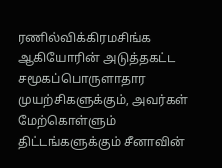ரணில்விக்கிரமசிங்க ஆகியோரின் அடுத்தகட்ட சமூகப்பொருளாதார முயற்சிகளுக்கும், அவர்கள் மேற்கொள்ளும் திட்டங்களுக்கும் சீனாவின்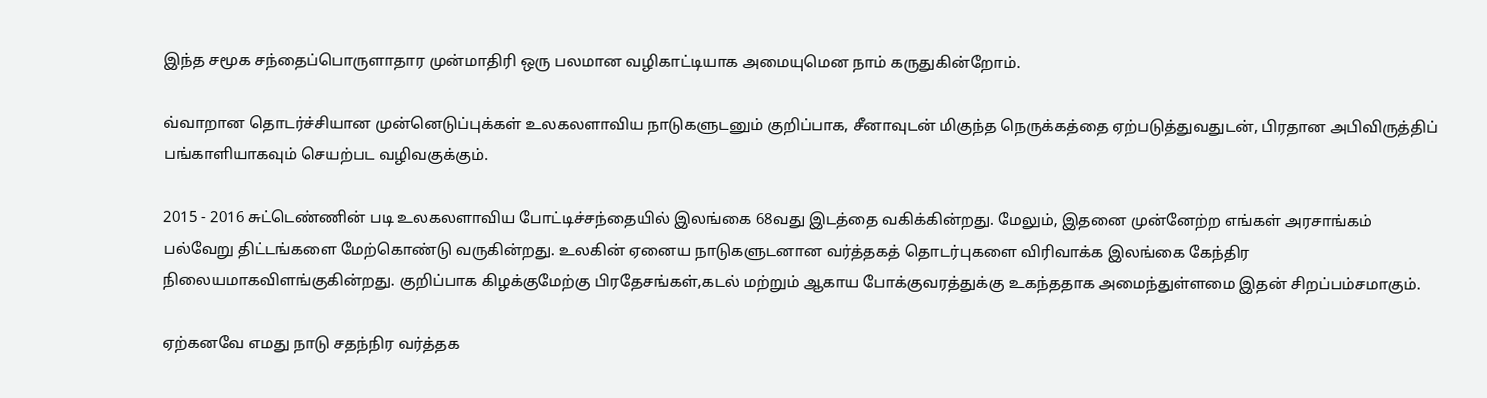இந்த சமூக சந்தைப்பொருளாதார முன்மாதிரி ஒரு பலமான வழிகாட்டியாக அமையுமென நாம் கருதுகின்றோம்.

வ்வாறான தொடர்ச்சியான முன்னெடுப்புக்கள் உலகலளாவிய நாடுகளுடனும் குறிப்பாக, சீனாவுடன் மிகுந்த நெருக்கத்தை ஏற்படுத்துவதுடன், பிரதான அபிவிருத்திப் பங்காளியாகவும் செயற்பட வழிவகுக்கும்.

2015 - 2016 சுட்டெண்ணின் படி உலகலளாவிய போட்டிச்சந்தையில் இலங்கை 68வது இடத்தை வகிக்கின்றது. மேலும், இதனை முன்னேற்ற எங்கள் அரசாங்கம் பல்வேறு திட்டங்களை மேற்கொண்டு வருகின்றது. உலகின் ஏனைய நாடுகளுடனான வர்த்தகத் தொடர்புகளை விரிவாக்க இலங்கை கேந்திர நிலையமாகவிளங்குகின்றது. குறிப்பாக கிழக்குமேற்கு பிரதேசங்கள்,கடல் மற்றும் ஆகாய போக்குவரத்துக்கு உகந்ததாக அமைந்துள்ளமை இதன் சிறப்பம்சமாகும்.

ஏற்கனவே எமது நாடு சதந்நிர வர்த்தக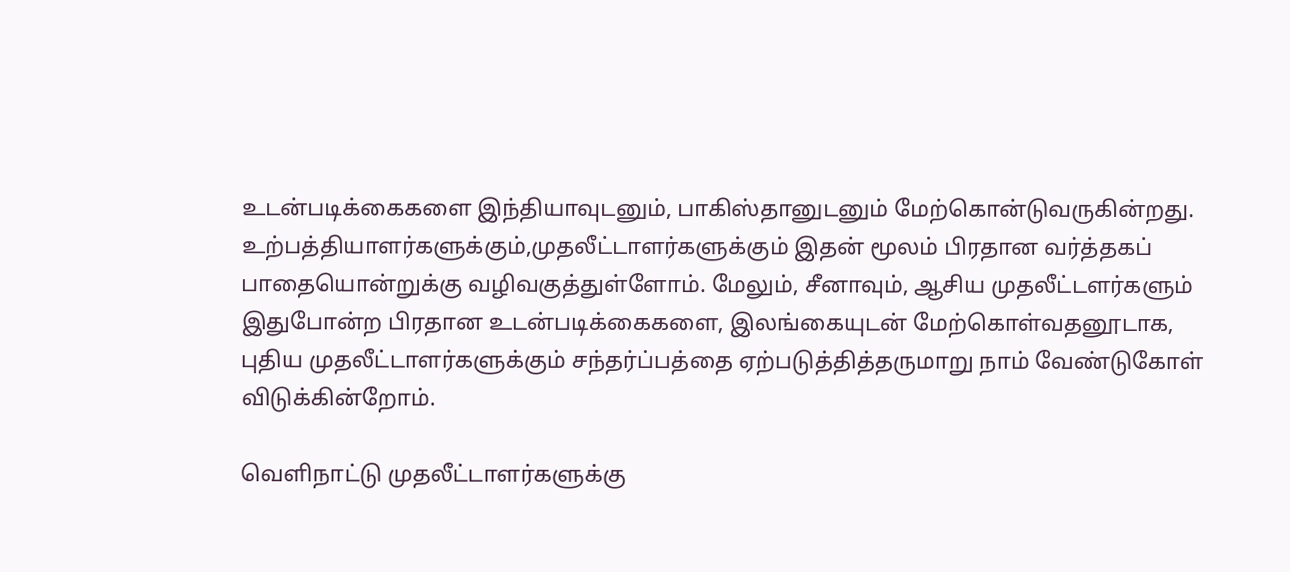உடன்படிக்கைகளை இந்தியாவுடனும், பாகிஸ்தானுடனும் மேற்கொன்டுவருகின்றது. உற்பத்தியாளர்களுக்கும்,முதலீட்டாளர்களுக்கும் இதன் மூலம் பிரதான வர்த்தகப் பாதையொன்றுக்கு வழிவகுத்துள்ளோம். மேலும், சீனாவும், ஆசிய முதலீட்டளர்களும் இதுபோன்ற பிரதான உடன்படிக்கைகளை, இலங்கையுடன் மேற்கொள்வதனூடாக, புதிய முதலீட்டாளர்களுக்கும் சந்தர்ப்பத்தை ஏற்படுத்தித்தருமாறு நாம் வேண்டுகோள் விடுக்கின்றோம்.

வெளிநாட்டு முதலீட்டாளர்களுக்கு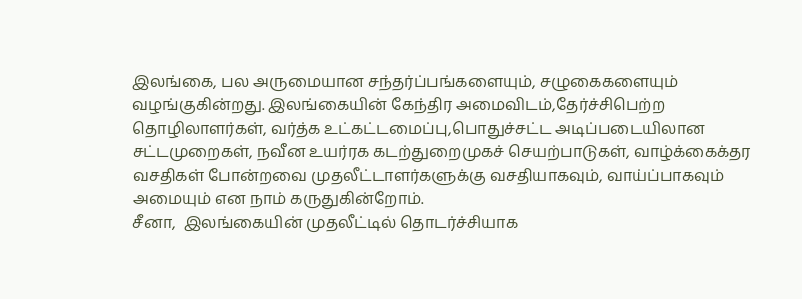இலங்கை, பல அருமையான சந்தர்ப்பங்களையும், சழுகைகளையும் வழங்குகின்றது. இலங்கையின் கேந்திர அமைவிடம்,தேர்ச்சிபெற்ற தொழிலாளர்கள், வர்த்க உட்கட்டமைப்பு,பொதுச்சட்ட அடிப்படையிலான சட்டமுறைகள், நவீன உயர்ரக கடற்துறைமுகச் செயற்பாடுகள், வாழ்க்கைக்தர வசதிகள் போன்றவை முதலீட்டாளர்களுக்கு வசதியாகவும், வாய்ப்பாகவும் அமையும் என நாம் கருதுகின்றோம்.
சீனா,  இலங்கையின் முதலீட்டில் தொடர்ச்சியாக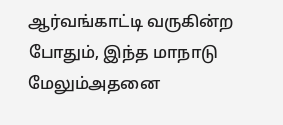ஆர்வங்காட்டி வருகின்ற போதும், இந்த மாநாடு மேலும்அதனை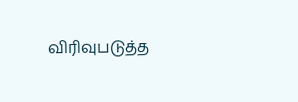விரிவுபடுத்த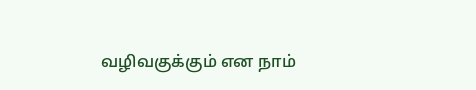வழிவகுக்கும் என நாம்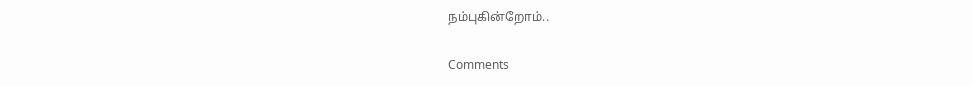நம்புகின்றோம்..

Comments